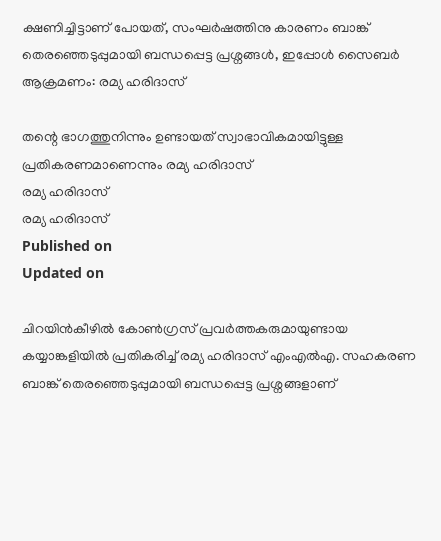ക്ഷണിച്ചിട്ടാണ് പോയത്, സംഘര്‍ഷത്തിനു കാരണം ബാങ്ക് തെരഞ്ഞെടുപ്പുമായി ബന്ധപ്പെട്ട പ്രശ്നങ്ങള്‍, ഇപ്പോള്‍ സൈബര്‍ ആക്രമണം: രമ്യ ഹരിദാസ്

തന്റെ ഭാഗത്തുനിന്നും ഉണ്ടായത് സ്വാഭാവികമായിട്ടുള്ള പ്രതികരണമാണെന്നും രമ്യ ഹരിദാസ്
രമ്യ ഹരിദാസ്
രമ്യ ഹരിദാസ്
Published on
Updated on

ചിറയിന്‍കീഴില്‍ കോണ്‍ഗ്രസ് പ്രവര്‍ത്തകരുമായുണ്ടായ കയ്യാങ്കളിയില്‍ പ്രതികരിച്ച് രമ്യ ഹരിദാസ് എംഎല്‍എ. സഹകരണ ബാങ്ക് തെരഞ്ഞെടുപ്പുമായി ബന്ധപ്പെട്ട പ്രശ്നങ്ങളാണ്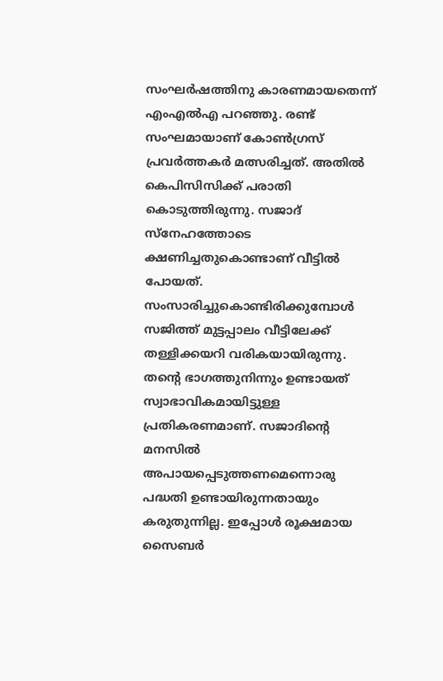സംഘര്‍ഷത്തിനു കാരണമായതെന്ന് എംഎല്‍എ പറഞ്ഞു. രണ്ട് സംഘമായാണ് കോണ്‍ഗ്രസ് പ്രവര്‍ത്തകര്‍ മത്സരിച്ചത്. അതില്‍ കെപിസിസിക്ക് പരാതി കൊടുത്തിരുന്നു. സജാദ് സ്നേഹത്തോടെ ക്ഷണിച്ചതുകൊണ്ടാണ് വീട്ടില്‍ പോയത്. സംസാരിച്ചുകൊണ്ടിരിക്കുമ്പോൾ സജിത്ത് മുട്ടപ്പാലം വീട്ടിലേക്ക് തള്ളിക്കയറി വരികയായിരുന്നു. തന്റെ ഭാഗത്തുനിന്നും ഉണ്ടായത് സ്വാഭാവികമായിട്ടുള്ള പ്രതികരണമാണ്. സജാദിന്റെ മനസിൽ അപായപ്പെടുത്തണമെന്നൊരു പദ്ധതി ഉണ്ടായിരുന്നതായും കരുതുന്നില്ല. ഇപ്പോള്‍ രൂക്ഷമായ സൈബര്‍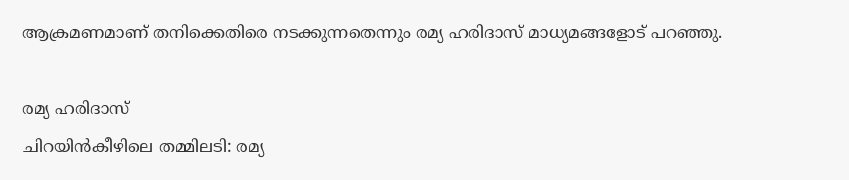ആക്രമണമാണ് തനിക്കെതിരെ നടക്കുന്നതെന്നും രമ്യ ഹരിദാസ് മാധ്യമങ്ങളോട് പറഞ്ഞു.

രമ്യ ഹരിദാസ്
ചിറയിന്‍കീഴിലെ തമ്മിലടി: രമ്യ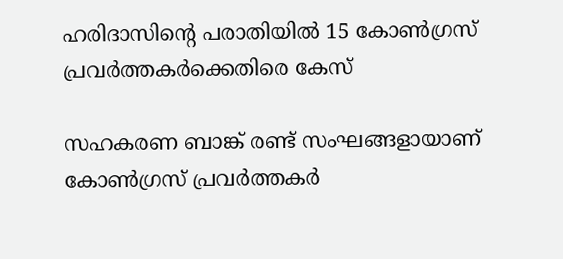ഹരിദാസിന്റെ പരാതിയില്‍ 15 കോണ്‍ഗ്രസ് പ്രവര്‍ത്തകര്‍ക്കെതിരെ കേസ്

സഹകരണ ബാങ്ക് രണ്ട് സംഘങ്ങളായാണ് കോൺഗ്രസ് പ്രവർത്തകർ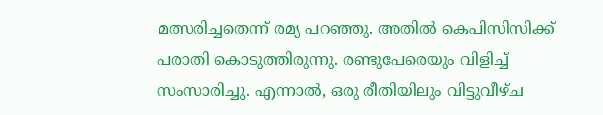മത്സരിച്ചതെന്ന് രമ്യ പറഞ്ഞു. അതില്‍ കെപിസിസിക്ക് പരാതി കൊടുത്തിരുന്നു. രണ്ടുപേരെയും വിളിച്ച് സംസാരിച്ചു. എന്നാല്‍, ഒരു രീതിയിലും വിട്ടുവീഴ്ച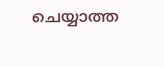ചെയ്യാത്ത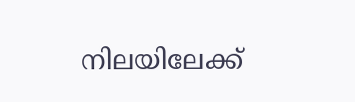നിലയിലേക്ക്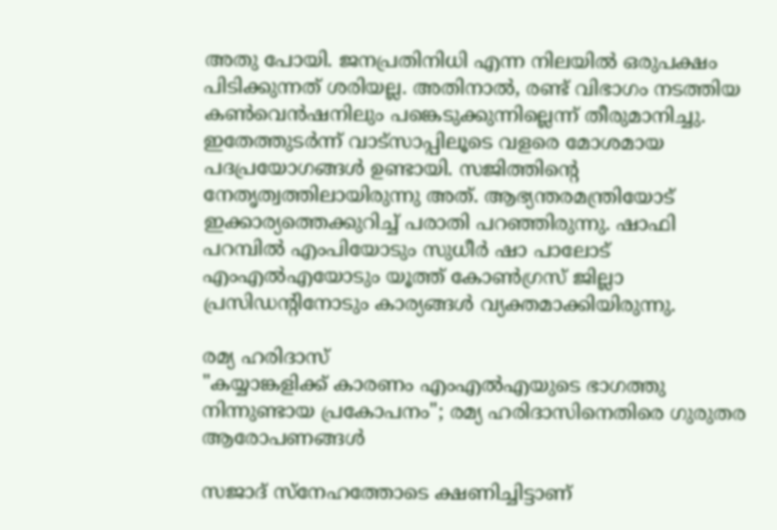അതു പോയി. ജനപ്രതിനിധി എന്ന നിലയിൽ ഒരുപക്ഷം പിടിക്കുന്നത് ശരിയല്ല. അതിനാല്‍, രണ്ട് വിഭാഗം നടത്തിയ കൺവെൻഷനിലും പങ്കെടുക്കുന്നില്ലെന്ന് തീരുമാനിച്ചു. ഇതേത്തുടര്‍ന്ന് വാട്സാപ്പിലൂടെ വളരെ മോശമായ പദപ്രയോഗങ്ങൾ ഉണ്ടായി. സജിത്തിന്റെ നേതൃത്വത്തിലായിരുന്നു അത്. ആഭ്യന്തരമന്ത്രിയോട് ഇക്കാര്യത്തെക്കുറിച്ച് പരാതി പറഞ്ഞിരുന്നു. ഷാഫി പറമ്പിൽ എംപിയോടും സുധീർ ഷാ പാലോട് എംഎൽഎയോടും യൂത്ത് കോൺഗ്രസ് ജില്ലാ പ്രസിഡന്റിനോടും കാര്യങ്ങള്‍ വ്യക്തമാക്കിയിരുന്നു.

രമ്യ ഹരിദാസ്
"കയ്യാങ്കളിക്ക് കാരണം എംഎൽഎയുടെ ഭാഗത്തു നിന്നുണ്ടായ പ്രകോപനം"; രമ്യ ഹരിദാസിനെതിരെ ഗുരുതര ആരോപണങ്ങള്‍

സജാദ് സ്നേഹത്തോടെ ക്ഷണിച്ചിട്ടാണ്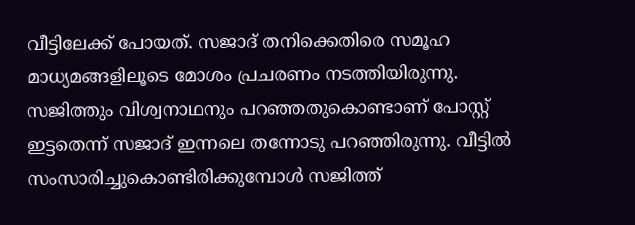വീട്ടിലേക്ക് പോയത്. സജാദ് തനിക്കെതിരെ സമൂഹ മാധ്യമങ്ങളിലൂടെ മോശം പ്രചരണം നടത്തിയിരുന്നു. സജിത്തും വിശ്വനാഥനും പറഞ്ഞതുകൊണ്ടാണ് പോസ്റ്റ് ഇട്ടതെന്ന് സജാദ് ഇന്നലെ തന്നോടു പറഞ്ഞിരുന്നു. വീട്ടില്‍ സംസാരിച്ചുകൊണ്ടിരിക്കുമ്പോൾ സജിത്ത്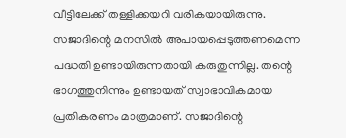വീട്ടിലേക്ക് തള്ളിക്കയറി വരികയായിരുന്നു. സജാദിന്റെ മനസിൽ അപായപ്പെടുത്തണമെന്ന പദ്ധതി ഉണ്ടായിരുന്നതായി കരുതുന്നില്ല. തന്റെ ഭാഗത്തുനിന്നും ഉണ്ടായത് സ്വാഭാവികമായ പ്രതികരണം മാത്രമാണ്. സജാദിന്റെ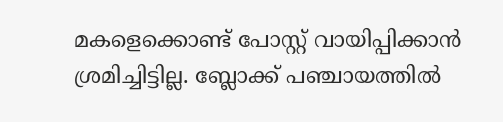മകളെക്കൊണ്ട് പോസ്റ്റ് വായിപ്പിക്കാന്‍ ശ്രമിച്ചിട്ടില്ല. ബ്ലോക്ക് പഞ്ചായത്തിൽ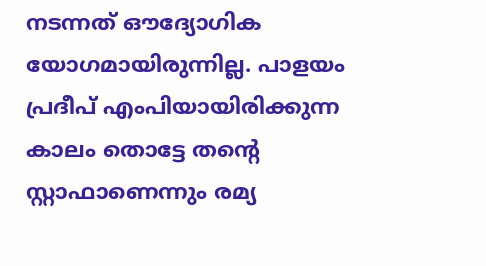നടന്നത് ഔദ്യോഗിക യോഗമായിരുന്നില്ല. പാളയം പ്രദീപ് എംപിയായിരിക്കുന്ന കാലം തൊട്ടേ തന്റെ സ്റ്റാഫാണെന്നും രമ്യ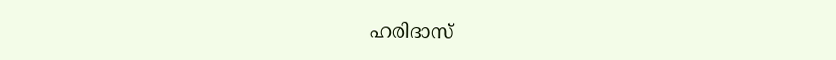ഹരിദാസ്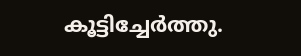കൂട്ടിച്ചേര്‍ത്തു.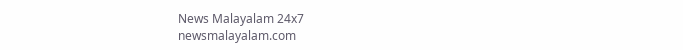News Malayalam 24x7
newsmalayalam.com